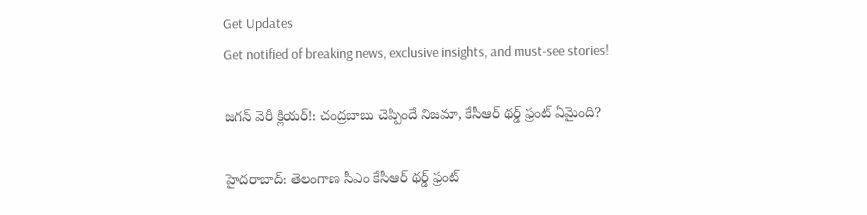Get Updates
Get notified of breaking news, exclusive insights, and must-see stories!

జగన్ వెరీ క్లియర్!: చంద్రబాబు చెప్పిందే నిజమా, కేసీఆర్ థర్డ్ ఫ్రంట్ ఏమైంది?

హైదరాబాద్: తెలంగాణ సీఎం కేసీఆర్ థర్డ్ ఫ్రంట్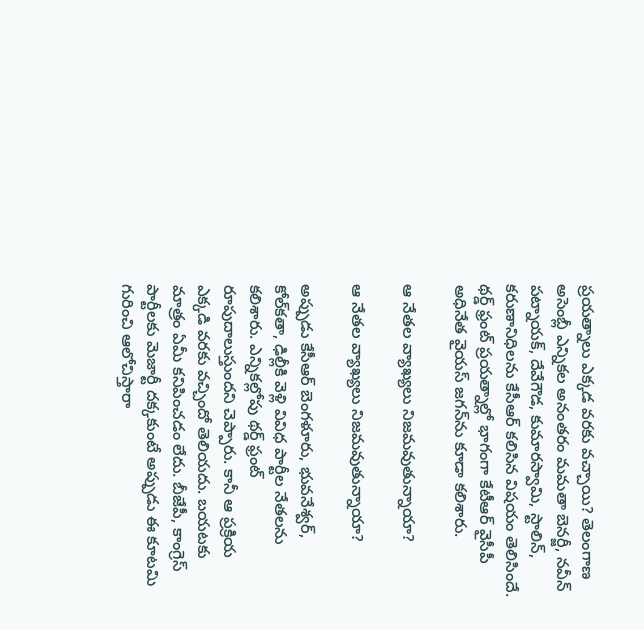ప్రయత్నాలు ఎక్కడ వరకు వచ్చాయి? తెలంగాణ అసెంబ్లీ ఎన్నికల అనంతరం మమతా బెనర్జీ, నవీన్ పట్నాయక్, దేవేగౌడ, కుమారస్వామి, స్టాలిన్, కరుణానిధిలను కేసీఆర్ కలిసిన విషయం తెలిసిందే. థర్డ్ ఫ్రంట్ ప్రయత్నాల్లో భాగంగా కేటీఆర్ వైసీపీ అధినేత వైయస్ జగన్‌ను కూడా కలిశారు.

ఆ నేతల వ్యాఖ్యలు నిజమవుతున్నాయా?

ఆ నేతల వ్యాఖ్యలు నిజమవుతున్నాయా?

అప్పుడు కేసీఆర్ బెంగళూరు, భువనేశ్వర్, కోల్‌కతా, ఢిల్లీకి వెళ్లి వివిధ పార్టీల నేతలను కలిశారు. ఎన్నికల్లోపు థర్డ్ ఫ్రంట్ రూపుదాలుస్తుందని చెప్పారు. కానీ ఆ ప్రక్రియ ఎక్కడి వరకు వచ్చిందో తెలియదు. బయటకు మాత్రం ఏమీ కనిపించడం లేదు. బీజేపీ, కాంగ్రెస్ పార్టీలకు మెజార్టీ దక్కకుంటే అప్పుడు ఈ కూటమి గురించి ఆలోచిస్తారా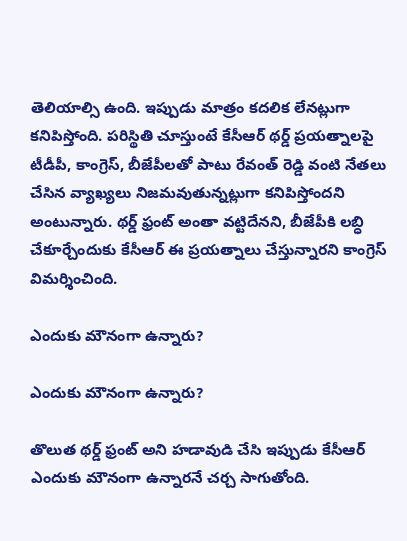తెలియాల్సి ఉంది. ఇప్పుడు మాత్రం కదలిక లేనట్లుగా కనిపిస్తోంది. పరిస్థితి చూస్తుంటే కేసీఆర్ థర్డ్ ప్రయత్నాలపై టీడీపీ, కాంగ్రెస్, బీజేపీలతో పాటు రేవంత్ రెడ్డి వంటి నేతలు చేసిన వ్యాఖ్యలు నిజమవుతున్నట్లుగా కనిపిస్తోందని అంటున్నారు. థర్డ్ ఫ్రంట్ అంతా వట్టిదేనని, బీజేపీకి లబ్ధి చేకూర్చేందుకు కేసీఆర్ ఈ ప్రయత్నాలు చేస్తున్నారని కాంగ్రెస్ విమర్శించింది.

ఎందుకు మౌనంగా ఉన్నారు?

ఎందుకు మౌనంగా ఉన్నారు?

తొలుత థర్డ్ ఫ్రంట్ అని హడావుడి చేసి ఇప్పుడు కేసీఆర్ ఎందుకు మౌనంగా ఉన్నారనే చర్చ సాగుతోంది.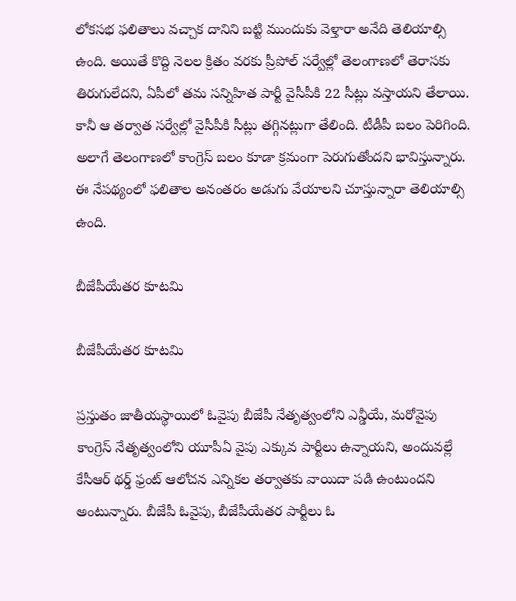లోకసభ ఫలితాలు వచ్చాక దానిని బట్టి ముందుకు వెళ్తారా అనేది తెలియాల్సి ఉంది. అయితే కొద్ది నెలల క్రితం వరకు ప్రీపోల్ సర్వేల్లో తెలంగాణలో తెరాసకు తిరుగులేదని, ఏపీలో తమ సన్నిహిత పార్టీ వైసీపీకి 22 సీట్లు వస్తాయని తేలాయి. కానీ ఆ తర్వాత సర్వేల్లో వైసీపీకి సీట్లు తగ్గినట్లుగా తేలింది. టీడీపీ బలం పెరిగింది. అలాగే తెలంగాణలో కాంగ్రెస్ బలం కూడా క్రమంగా పెరుగుతోందని భావిస్తున్నారు. ఈ నేపథ్యంలో ఫలితాల అనంతరం అడుగు వేయాలని చూస్తున్నారా తెలియాల్సి ఉంది.

బీజేపీయేతర కూటమి

బీజేపీయేతర కూటమి

ప్రస్తుతం జాతీయస్థాయిలో ఓవైపు బీజేపీ నేతృత్వంలోని ఎన్డీయే, మరోవైపు కాంగ్రెస్ నేతృత్వంలోని యూపీఏ వైపు ఎక్కువ పార్టీలు ఉన్నాయని, అందువల్లే కేసీఆర్ థర్డ్ ఫ్రంట్ ఆలోచన ఎన్నికల తర్వాతకు వాయిదా పడి ఉంటుందని అంటున్నారు. బీజేపీ ఓవైపు, బీజేపీయేతర పార్టీలు ఓ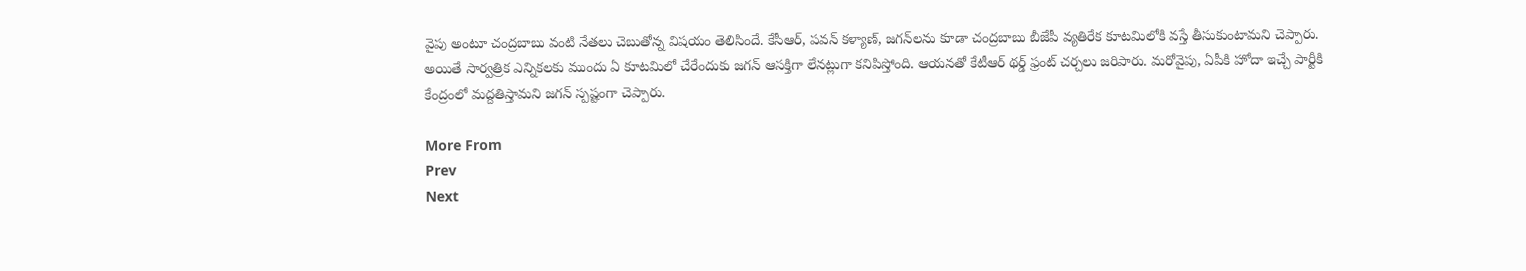వైపు అంటూ చంద్రబాబు వంటి నేతలు చెబుతోన్న విషయం తెలిసిందే. కేసీఆర్, పవన్ కళ్యాణ్, జగన్‌లను కూడా చంద్రబాబు బీజేపీ వ్యతిరేక కూటమిలోకి వస్తే తీసుకుంటామని చెప్పారు. అయితే సార్వత్రిక ఎన్నికలకు ముందు ఏ కూటమిలో చేరేందుకు జగన్ ఆసక్తిగా లేనట్లుగా కనిపిస్తోంది. ఆయనతో కేటీఆర్ థర్డ్ ఫ్రంట్ చర్చలు జరిపారు. మరోవైపు, ఏపీకి హోదా ఇచ్చే పార్టీకి కేంద్రంలో మద్దతిస్తామని జగన్ స్పష్టంగా చెప్పారు.

More From
Prev
Next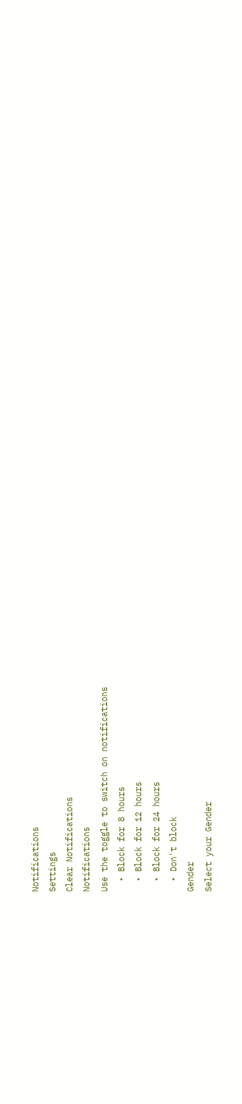Notifications
Settings
Clear Notifications
Notifications
Use the toggle to switch on notifications
  • Block for 8 hours
  • Block for 12 hours
  • Block for 24 hours
  • Don't block
Gender
Select your Gender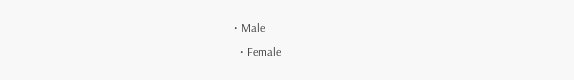• Male
  • Female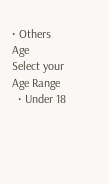• Others
Age
Select your Age Range
  • Under 18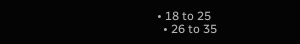• 18 to 25
  • 26 to 35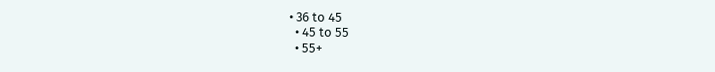• 36 to 45
  • 45 to 55
  • 55+